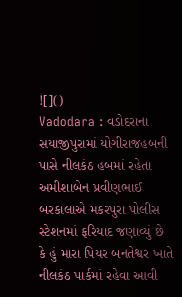![]()
Vadodara : વડોદરાના સયાજીપુરામાં યોગીરાજહબની પાસે નીલકંઠ હબમાં રહેતા અમીશાબેન પ્રવીણભાઈ બરકાલાએ મકરપુરા પોલીસ સ્ટેશનમાં ફરિયાદ જણાવ્યું છે કે હું મારા પિયર બનતેશ્વર ખાતે નીલકંઠ પાર્કમાં રહેવા આવી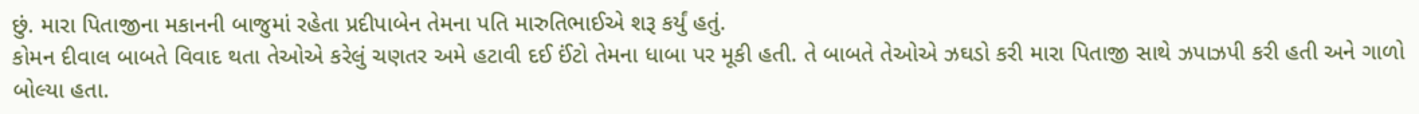છું. મારા પિતાજીના મકાનની બાજુમાં રહેતા પ્રદીપાબેન તેમના પતિ મારુતિભાઈએ શરૂ કર્યું હતું.
કોમન દીવાલ બાબતે વિવાદ થતા તેઓએ કરેલું ચણતર અમે હટાવી દઈ ઈંટો તેમના ધાબા પર મૂકી હતી. તે બાબતે તેઓએ ઝઘડો કરી મારા પિતાજી સાથે ઝપાઝપી કરી હતી અને ગાળો બોલ્યા હતા.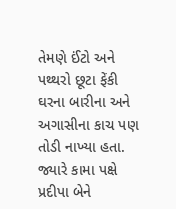તેમણે ઈંટો અને પથ્થરો છૂટા ફેંકી ઘરના બારીના અને અગાસીના કાચ પણ તોડી નાખ્યા હતા. જ્યારે કામા પક્ષે પ્રદીપા બેને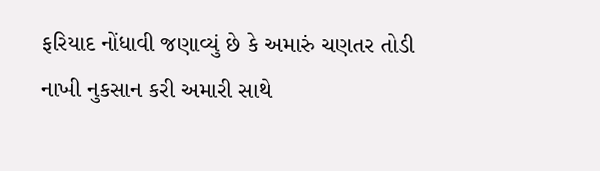ફરિયાદ નોંધાવી જણાવ્યું છે કે અમારું ચણતર તોડી નાખી નુકસાન કરી અમારી સાથે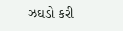ઝઘડો કરી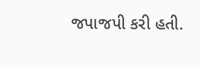જપાજપી કરી હતી.